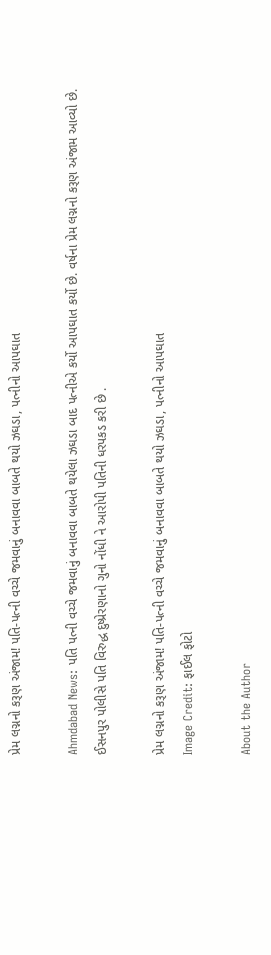પ્રેમ લગ્નનો કરૂણ અંજામ! પતિ-પત્ની વચ્ચે જમવાનું બનાવવા બાબતે થયો ઝઘડા, પત્નીનો આપઘાત

Ahmdabad News: પતિ પત્ની વચ્ચે જમવાનું બનાવવા બાબતે થયેલા ઝઘડા બાદ પત્નીએ કર્યો આપઘાત કર્યો છે. વર્ષના પ્રેમ લગ્નનો કરૂણ અંજામ આવ્યો છે. ઈસનપુર પોલીસે પતિ વિરુદ્ધ દુષ્પ્રેરણાનો ગુનો નોંધી ને આરોપી પતિની ધરપકડ કરી છે .

પ્રેમ લગ્નનો કરૂણ અંજામ! પતિ-પત્ની વચ્ચે જમવાનું બનાવવા બાબતે થયો ઝઘડા, પત્નીનો આપઘાત
Image Credit: ફાઈલ ફોટો

About the Author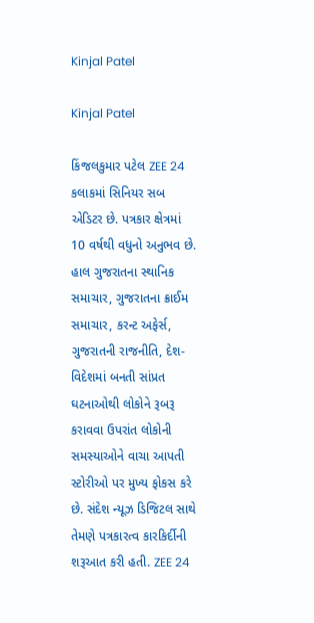Kinjal Patel

Kinjal Patel

કિંજલકુમાર પટેલ ZEE 24 કલાકમાં સિનિયર સબ એડિટર છે. પત્રકાર ક્ષેત્રમાં 10 વર્ષથી વધુનો અનુભવ છે. હાલ ગુજરાતના સ્થાનિક સમાચાર, ગુજરાતના ક્રાઈમ સમાચાર, કરન્ટ અફેર્સ, ગુજરાતની રાજનીતિ, દેશ-વિદેશમાં બનતી સાંપ્રત ઘટનાઓથી લોકોને રૂબરૂ કરાવવા ઉપરાંત લોકોની સમસ્યાઓને વાચા આપતી સ્ટોરીઓ પર મુખ્ય ફોકસ કરે છે. સંદેશ ન્યૂઝ ડિજિટલ સાથે તેમણે પત્રકારત્વ કારકિર્દીની શરૂઆત કરી હતી. ZEE 24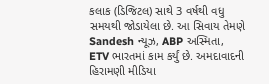કલાક (ડિજિટલ) સાથે 3 વર્ષથી વધુ સમયથી જોડાયેલા છે. આ સિવાય તેમણે Sandesh ન્યૂઝ, ABP અસ્મિતા, ETV ભારતમાં કામ કર્યું છે. અમદાવાદની હિરામણી મીડિયા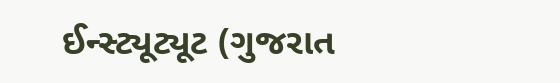ઈન્સ્ટ્યૂટ્યૂટ (ગુજરાત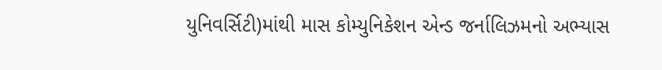યુનિવર્સિટી)માંથી માસ કોમ્યુનિકેશન એન્ડ જર્નાલિઝમનો અભ્યાસ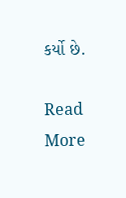કર્યો છે.

Read More